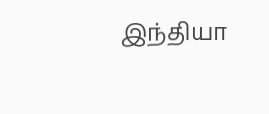இந்தியா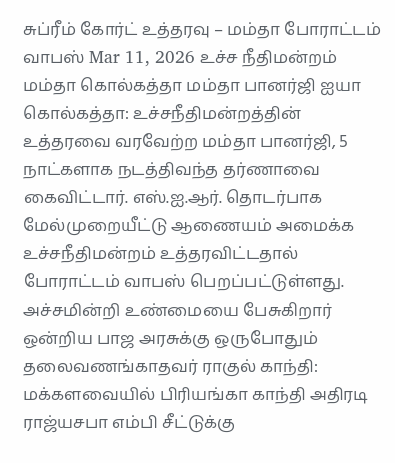சுப்ரீம் கோர்ட் உத்தரவு – மம்தா போராட்டம் வாபஸ் Mar 11, 2026 உச்ச நீதிமன்றம் மம்தா கொல்கத்தா மம்தா பானர்ஜி ஐயா கொல்கத்தா: உச்சநீதிமன்றத்தின் உத்தரவை வரவேற்ற மம்தா பானர்ஜி, 5 நாட்களாக நடத்திவந்த தர்ணாவை கைவிட்டார். எஸ்.ஐ.ஆர். தொடர்பாக மேல்முறையீட்டு ஆணையம் அமைக்க உச்சநீதிமன்றம் உத்தரவிட்டதால் போராட்டம் வாபஸ் பெறப்பட்டுள்ளது.
அச்சமின்றி உண்மையை பேசுகிறார் ஒன்றிய பாஜ அரசுக்கு ஒருபோதும் தலைவணங்காதவர் ராகுல் காந்தி: மக்களவையில் பிரியங்கா காந்தி அதிரடி
ராஜ்யசபா எம்பி சீட்டுக்கு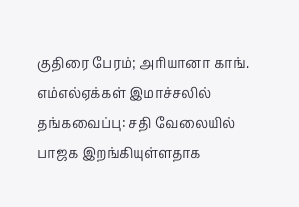குதிரை பேரம்; அரியானா காங். எம்எல்ஏக்கள் இமாச்சலில் தங்கவைப்பு: சதி வேலையில் பாஜக இறங்கியுள்ளதாக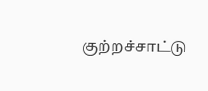குற்றச்சாட்டு